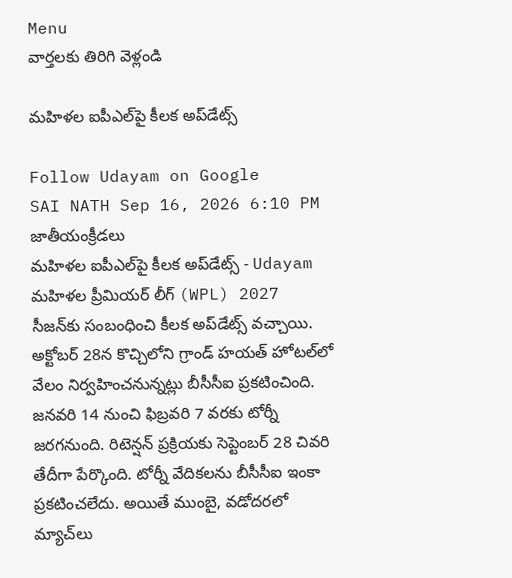Menu
వార్తలకు తిరిగి వెళ్లండి

మహిళల ఐపీఎల్‌పై కీలక అప్‌డేట్స్

Follow Udayam on Google
SAI NATH Sep 16, 2026 6:10 PM జాతీయంక్రీడలు
మహిళల ఐపీఎల్‌పై కీలక అప్‌డేట్స్ - Udayam
మహిళల ప్రీమియర్‌ లీగ్‌ (WPL) 2027 సీజన్‌కు సంబంధించి కీలక అప్‌డేట్స్‌ వచ్చాయి. అక్టోబర్‌ 28న కొచ్చిలోని గ్రాండ్‌ హయత్‌ హోటల్‌లో వేలం నిర్వహించనున్నట్లు బీసీసీఐ ప్రకటించింది. జనవరి 14 నుంచి ఫిబ్రవరి 7 వరకు టోర్నీ జరగనుంది. రిటెన్షన్‌ ప్రక్రియకు సెప్టెంబర్‌ 28 చివరి తేదీగా పేర్కొంది. టోర్నీ వేదికలను బీసీసీఐ ఇంకా ప్రకటించలేదు. అయితే ముంబై, వడోదరలో మ్యాచ్‌లు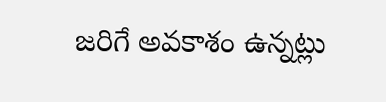జరిగే అవకాశం ఉన్నట్లు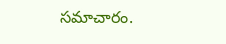సమాచారం.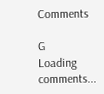Comments

G
Loading comments...